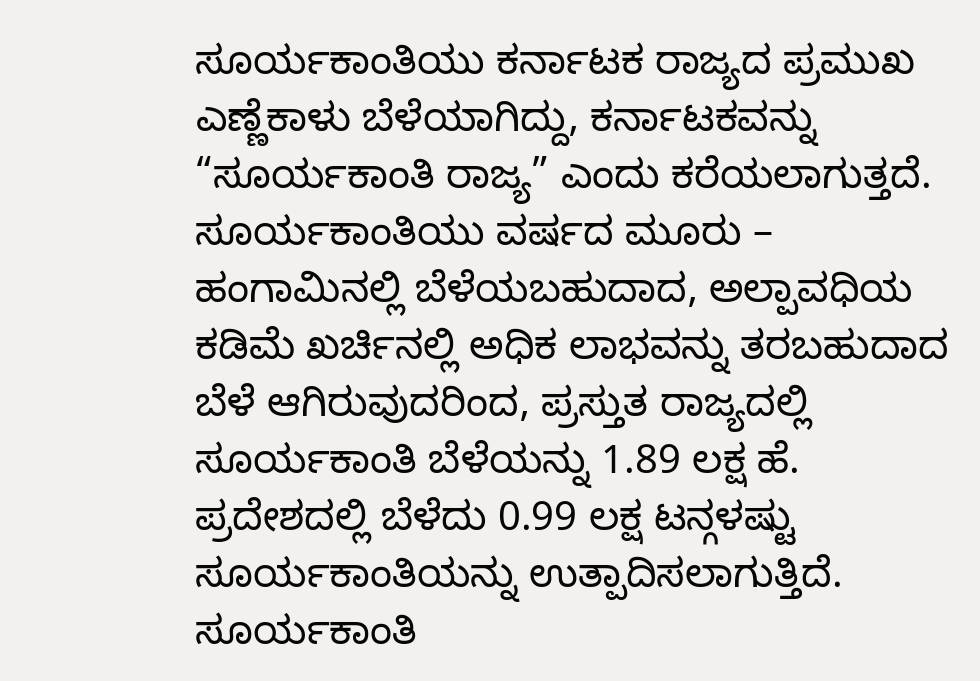ಸೂರ್ಯಕಾಂತಿಯು ಕರ್ನಾಟಕ ರಾಜ್ಯದ ಪ್ರಮುಖ ಎಣ್ಣೆಕಾಳು ಬೆಳೆಯಾಗಿದ್ದು, ಕರ್ನಾಟಕವನ್ನು “ಸೂರ್ಯಕಾಂತಿ ರಾಜ್ಯ” ಎಂದು ಕರೆಯಲಾಗುತ್ತದೆ. ಸೂರ್ಯಕಾಂತಿಯು ವರ್ಷದ ಮೂರು – ಹಂಗಾಮಿನಲ್ಲಿ ಬೆಳೆಯಬಹುದಾದ, ಅಲ್ಪಾವಧಿಯ ಕಡಿಮೆ ಖರ್ಚಿನಲ್ಲಿ ಅಧಿಕ ಲಾಭವನ್ನು ತರಬಹುದಾದ ಬೆಳೆ ಆಗಿರುವುದರಿಂದ, ಪ್ರಸ್ತುತ ರಾಜ್ಯದಲ್ಲಿ ಸೂರ್ಯಕಾಂತಿ ಬೆಳೆಯನ್ನು 1.89 ಲಕ್ಷ ಹೆ. ಪ್ರದೇಶದಲ್ಲಿ ಬೆಳೆದು 0.99 ಲಕ್ಷ ಟನ್ಗಳಷ್ಟು ಸೂರ್ಯಕಾಂತಿಯನ್ನು ಉತ್ಪಾದಿಸಲಾಗುತ್ತಿದೆ. ಸೂರ್ಯಕಾಂತಿ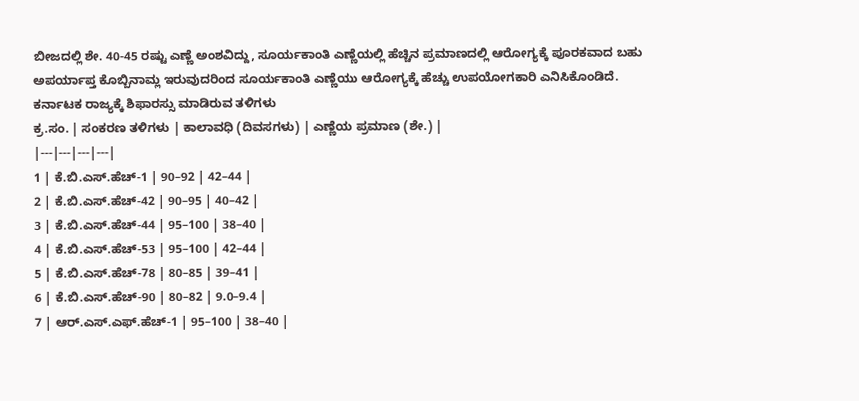ಬೀಜದಲ್ಲಿ ಶೇ. 40-45 ರಷ್ಟು ಎಣ್ಣೆ ಅಂಶವಿದ್ದು, ಸೂರ್ಯಕಾಂತಿ ಎಣ್ಣೆಯಲ್ಲಿ ಹೆಚ್ಚಿನ ಪ್ರಮಾಣದಲ್ಲಿ ಆರೋಗ್ಯಕ್ಕೆ ಪೂರಕವಾದ ಬಹು ಅಪರ್ಯಾಪ್ತ ಕೊಬ್ಬಿನಾಮ್ಲ ಇರುವುದರಿಂದ ಸೂರ್ಯಕಾಂತಿ ಎಣ್ಣೆಯು ಆರೋಗ್ಯಕ್ಕೆ ಹೆಚ್ಚು ಉಪಯೋಗಕಾರಿ ಎನಿಸಿಕೊಂಡಿದೆ.
ಕರ್ನಾಟಕ ರಾಜ್ಯಕ್ಕೆ ಶಿಫಾರಸ್ಸು ಮಾಡಿರುವ ತಳಿಗಳು
ಕ್ರ.ಸಂ. | ಸಂಕರಣ ತಳಿಗಳು | ಕಾಲಾವಧಿ (ದಿವಸಗಳು) | ಎಣ್ಣೆಯ ಪ್ರಮಾಣ (ಶೇ.) |
|---|---|---|---|
1 | ಕೆ.ಬಿ.ಎಸ್.ಹೆಚ್-1 | 90–92 | 42–44 |
2 | ಕೆ.ಬಿ.ಎಸ್.ಹೆಚ್-42 | 90–95 | 40–42 |
3 | ಕೆ.ಬಿ.ಎಸ್.ಹೆಚ್-44 | 95–100 | 38–40 |
4 | ಕೆ.ಬಿ.ಎಸ್.ಹೆಚ್-53 | 95–100 | 42–44 |
5 | ಕೆ.ಬಿ.ಎಸ್.ಹೆಚ್-78 | 80–85 | 39–41 |
6 | ಕೆ.ಬಿ.ಎಸ್.ಹೆಚ್-90 | 80–82 | 9.0–9.4 |
7 | ಆರ್.ಎಸ್.ಎಫ್.ಹೆಚ್-1 | 95–100 | 38–40 |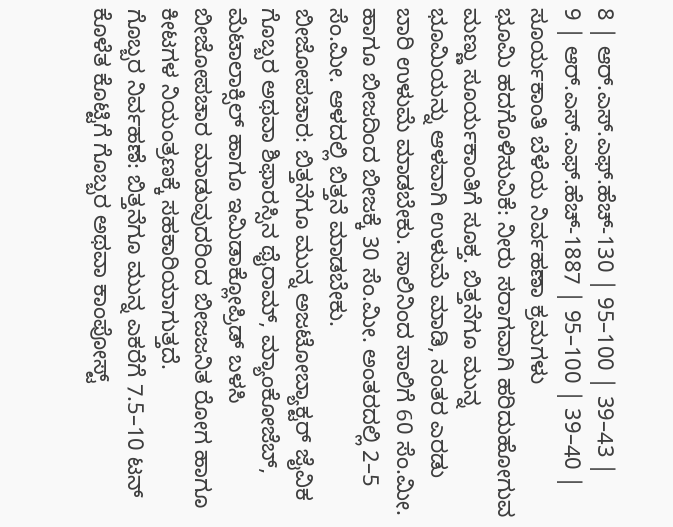8 | ಆರ್.ಎಸ್.ಎಫ್.ಹೆಚ್-130 | 95–100 | 39–43 |
9 | ಆರ್.ಎಸ್.ಎಫ್.ಹೆಚ್-1887 | 95–100 | 39–40 |
ಸೂರ್ಯಕಾಂತಿ ಬೆಳೆಯ ನಿರ್ವಹಣಾ ಕ್ರಮಗಳು
ಭೂಮಿ ಹದಗೊಳಿಸುವಿಕೆ: ನೀರು ಸರಾಗವಾಗಿ ಹರಿದುಹೋಗುವ ಮಣ್ಣು ಸೂರ್ಯಕಾಂತಿಗೆ ಸೂಕ್ತ. ಬಿತ್ತನೆಗೂ ಮುನ್ನ ಭೂಮಿಯನ್ನು ಆಳವಾಗಿ ಉಳುಮೆ ಮಾಡಿ, ನಂತರ ಎರಡು ಬಾರಿ ಉಳುಮೆ ಮಾಡಬೇಕು. ಸಾಲಿನಿಂದ ಸಾಲಿಗೆ 60 ಸೆಂ.ಮೀ. ಹಾಗೂ ಬೀಜದಿಂದ ಬೀಜಕ್ಕೆ 30 ಸೆಂ.ಮೀ. ಅಂತರದಲ್ಲಿ 2–5 ಸೆಂ.ಮೀ. ಆಳದಲ್ಲಿ ಬಿತ್ತನೆ ಮಾಡಬೇಕು.
ಬೀಜೋಪಚಾರ: ಬಿತ್ತನೆಗೂ ಮುನ್ನ ಅಜಟೋಬ್ಯಾಕ್ಟರ್ ಜೈವಿಕ ಗೊಬ್ಬರ ಅಥವಾ ಶಿಫಾರಸ್ಸಿನ ಥೈರಾಮ್, ಮ್ಯಾಂಕೋಜೆಬ್, ಮೆಟಾಲಾಕ್ಸಿಲ್ ಹಾಗೂ ಇಮಿಡಾಕ್ಲೋಪ್ರಿಡ್ ಬಳಸಿ ಬೀಜೋಪಚಾರ ಮಾಡುವುದರಿಂದ ಬೀಜಜನಿತ ರೋಗ ಹಾಗೂ ಕೀಟಗಳ ನಿಯಂತ್ರಣಕ್ಕೆ ಸಹಕಾರಿಯಾಗುತ್ತದೆ.
ಗೊಬ್ಬರ ನಿರ್ವಹಣೆ: ಬಿತ್ತನೆಗೂ ಮುನ್ನ ಎಕರೆಗೆ 7.5–10 ಟನ್ ಕೊಳೆತ ಕೊಟ್ಟಿಗೆ ಗೊಬ್ಬರ ಅಥವಾ ಕಾಂಪೋಸ್ಟ್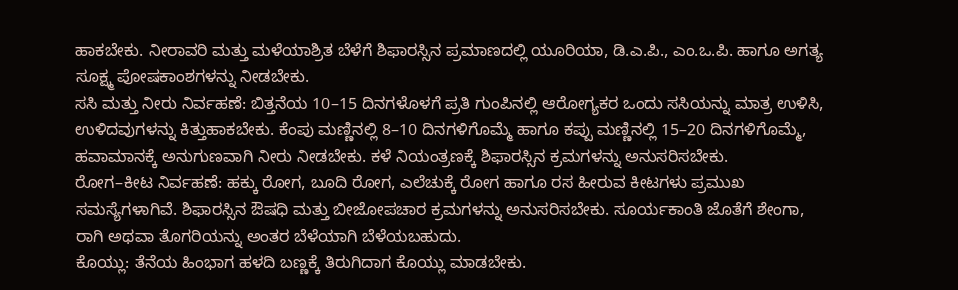ಹಾಕಬೇಕು. ನೀರಾವರಿ ಮತ್ತು ಮಳೆಯಾಶ್ರಿತ ಬೆಳೆಗೆ ಶಿಫಾರಸ್ಸಿನ ಪ್ರಮಾಣದಲ್ಲಿ ಯೂರಿಯಾ, ಡಿ.ಎ.ಪಿ., ಎಂ.ಒ.ಪಿ. ಹಾಗೂ ಅಗತ್ಯ ಸೂಕ್ಷ್ಮ ಪೋಷಕಾಂಶಗಳನ್ನು ನೀಡಬೇಕು.
ಸಸಿ ಮತ್ತು ನೀರು ನಿರ್ವಹಣೆ: ಬಿತ್ತನೆಯ 10–15 ದಿನಗಳೊಳಗೆ ಪ್ರತಿ ಗುಂಪಿನಲ್ಲಿ ಆರೋಗ್ಯಕರ ಒಂದು ಸಸಿಯನ್ನು ಮಾತ್ರ ಉಳಿಸಿ, ಉಳಿದವುಗಳನ್ನು ಕಿತ್ತುಹಾಕಬೇಕು. ಕೆಂಪು ಮಣ್ಣಿನಲ್ಲಿ 8–10 ದಿನಗಳಿಗೊಮ್ಮೆ ಹಾಗೂ ಕಪ್ಪು ಮಣ್ಣಿನಲ್ಲಿ 15–20 ದಿನಗಳಿಗೊಮ್ಮೆ, ಹವಾಮಾನಕ್ಕೆ ಅನುಗುಣವಾಗಿ ನೀರು ನೀಡಬೇಕು. ಕಳೆ ನಿಯಂತ್ರಣಕ್ಕೆ ಶಿಫಾರಸ್ಸಿನ ಕ್ರಮಗಳನ್ನು ಅನುಸರಿಸಬೇಕು.
ರೋಗ–ಕೀಟ ನಿರ್ವಹಣೆ: ಹಕ್ಕು ರೋಗ, ಬೂದಿ ರೋಗ, ಎಲೆಚುಕ್ಕೆ ರೋಗ ಹಾಗೂ ರಸ ಹೀರುವ ಕೀಟಗಳು ಪ್ರಮುಖ ಸಮಸ್ಯೆಗಳಾಗಿವೆ. ಶಿಫಾರಸ್ಸಿನ ಔಷಧಿ ಮತ್ತು ಬೀಜೋಪಚಾರ ಕ್ರಮಗಳನ್ನು ಅನುಸರಿಸಬೇಕು. ಸೂರ್ಯಕಾಂತಿ ಜೊತೆಗೆ ಶೇಂಗಾ, ರಾಗಿ ಅಥವಾ ತೊಗರಿಯನ್ನು ಅಂತರ ಬೆಳೆಯಾಗಿ ಬೆಳೆಯಬಹುದು.
ಕೊಯ್ಲು: ತೆನೆಯ ಹಿಂಭಾಗ ಹಳದಿ ಬಣ್ಣಕ್ಕೆ ತಿರುಗಿದಾಗ ಕೊಯ್ಲು ಮಾಡಬೇಕು.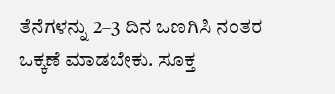ತೆನೆಗಳನ್ನು 2–3 ದಿನ ಒಣಗಿಸಿ ನಂತರ ಒಕ್ಕಣೆ ಮಾಡಬೇಕು. ಸೂಕ್ತ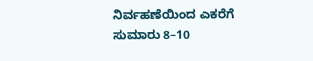ನಿರ್ವಹಣೆಯಿಂದ ಎಕರೆಗೆ ಸುಮಾರು 8–10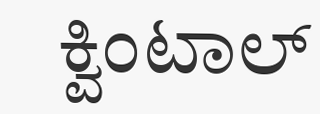ಕ್ವಿಂಟಾಲ್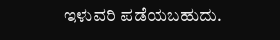ಇಳುವರಿ ಪಡೆಯಬಹುದು.